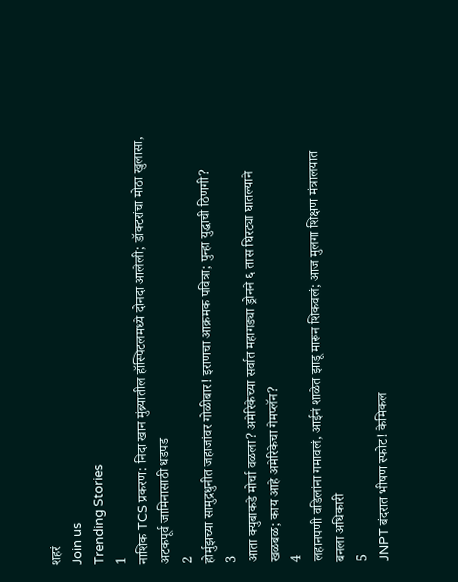शहरं
Join us
Trending Stories
1
नाशिक TCS प्रकरण: निदा खान मुंब्र्यातील हॉस्पिटलमध्ये दोनदा आलेली; डॉक्टरांचा मोठा खुलासा, अटकपूर्व जामिनासाठी धडपड
2
होर्मुझच्या सामुद्रधुनीत जहाजांवर गोळीबार! इराणचा आक्रमक पवित्रा; पुन्हा युद्धाची ठिणगी?
3
आता क्युबाकडे मोर्चा वळला? अमेरिकेच्या सर्वात महागड्या ड्रोनने ६ तास घिरट्या घातल्याने खळबळ; काय आहे अमेरिकेचा गेमप्लॅन?
4
लहानपणी वडिलांना गमावलं, आईनं शाळेत झाडू मारून शिकवलं; आज मुलगा शिक्षण मंत्रालयात बनला अधिकारी
5
JNPT बंदरात भीषण स्फोट! केमिकल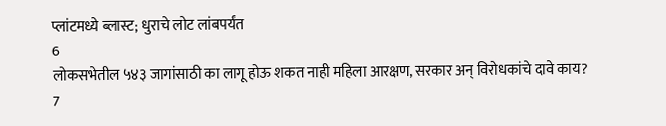प्लांटमध्ये ब्लास्ट; धुराचे लोट लांबपर्यंत
6
लोकसभेतील ५४३ जागांसाठी का लागू होऊ शकत नाही महिला आरक्षण, सरकार अन् विरोधकांचे दावे काय?
7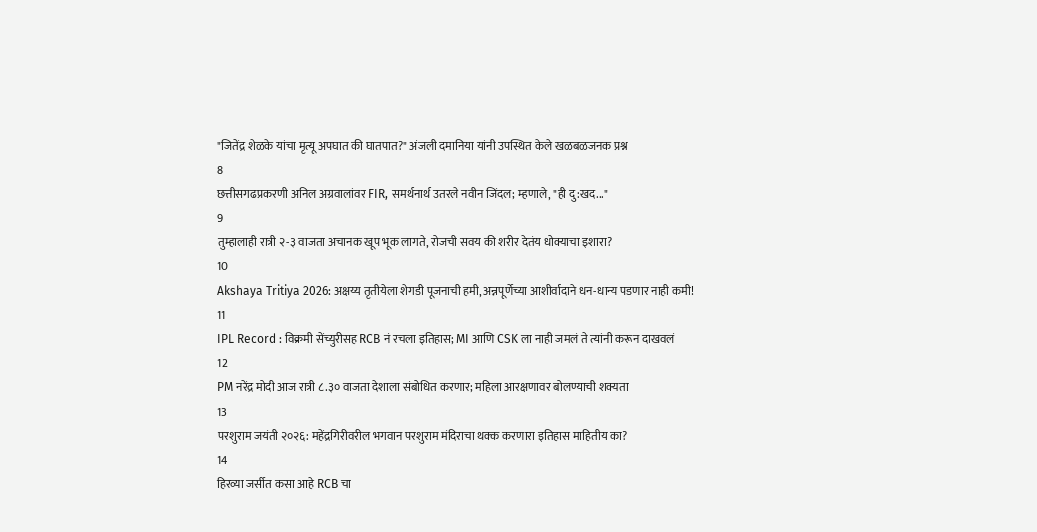"जितेंद्र शेळके यांचा मृत्यू अपघात की घातपात?" अंजली दमानिया यांनी उपस्थित केले खळबळजनक प्रश्न
8
छत्तीसगढप्रकरणी अनिल अग्रवालांवर FIR, समर्थनार्थ उतरले नवीन जिंदल; म्हणाले, "ही दु:खद..."
9
तुम्हालाही रात्री २-३ वाजता अचानक खूप भूक लागते, रोजची सवय की शरीर देतंय धोक्याचा इशारा?
10
Akshaya Tritiya 2026: अक्षय्य तृतीयेला शेगडी पूजनाची हमी, अन्नपूर्णेच्या आशीर्वादाने धन-धान्य पडणार नाही कमी!
11
IPL Record : विक्रमी सेंच्युरीसह RCB नं रचला इतिहास; MI आणि CSK ला नाही जमलं ते त्यांनी करून दाखवलं
12
PM नरेंद्र मोदी आज रात्री ८.३० वाजता देशाला संबोधित करणार; महिला आरक्षणावर बोलण्याची शक्यता
13
परशुराम जयंती २०२६: महेंद्रगिरीवरील भगवान परशुराम मंदिराचा थक्क करणारा इतिहास माहितीय का?
14
हिरव्या जर्सीत कसा आहे RCB चा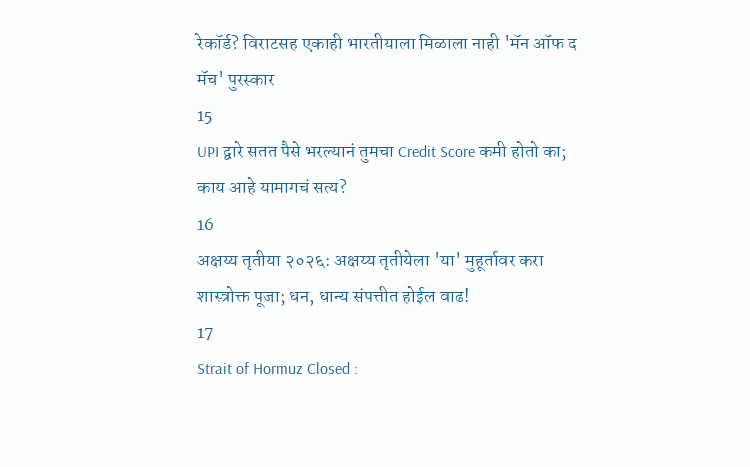रेकॉर्ड? विराटसह एकाही भारतीयाला मिळाला नाही 'मॅन ऑफ द मॅच' पुरस्कार
15
UPI द्वारे सतत पैसे भरल्यानं तुमचा Credit Score कमी होतो का; काय आहे यामागचं सत्य?
16
अक्षय्य तृतीया २०२६: अक्षय्य तृतीयेला 'या' मुहूर्तावर करा शास्त्रोक्त पूजा; धन, धान्य संपत्तीत होईल वाढ!
17
Strait of Hormuz Closed :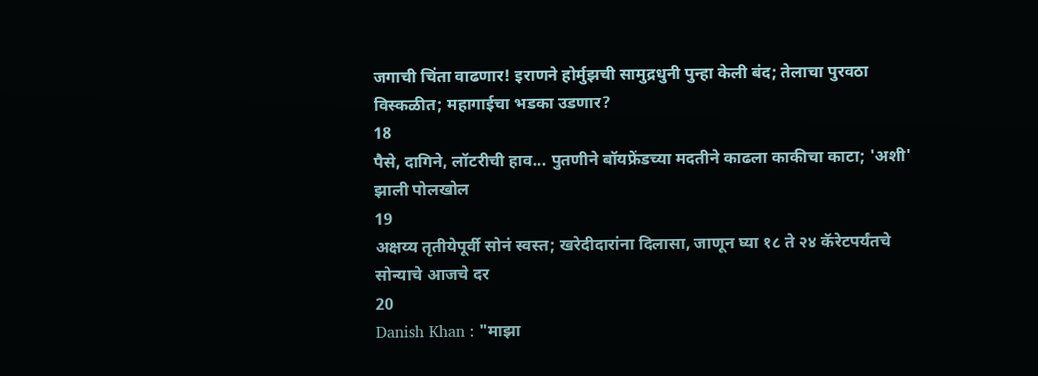जगाची चिंता वाढणार! इराणने होर्मुझची सामुद्रधुनी पुन्हा केली बंद; तेलाचा पुरवठा विस्कळीत; महागाईचा भडका उडणार?
18
पैसे, दागिने, लॉटरीची हाव... पुतणीने बॉयफ्रेंडच्या मदतीने काढला काकीचा काटा; 'अशी' झाली पोलखोल
19
अक्षय्य तृतीयेपूर्वी सोनं स्वस्त; खरेदीदारांना दिलासा, जाणून घ्या १८ ते २४ कॅरेटपर्यंतचे सोन्याचे आजचे दर
20
Danish Khan : "माझा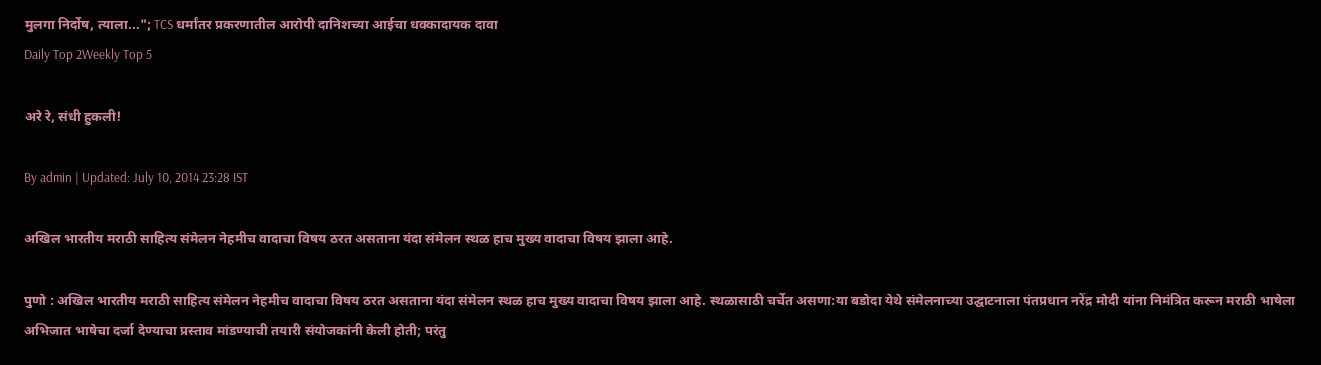मुलगा निर्दोष, त्याला..."; TCS धर्मांतर प्रकरणातील आरोपी दानिशच्या आईचा धक्कादायक दावा
Daily Top 2Weekly Top 5

अरे रे, संधी हुकली!

By admin | Updated: July 10, 2014 23:28 IST

अखिल भारतीय मराठी साहित्य संमेलन नेहमीच वादाचा विषय ठरत असताना यंदा संमेलन स्थळ हाच मुख्य वादाचा विषय झाला आहे.

पुणो : अखिल भारतीय मराठी साहित्य संमेलन नेहमीच वादाचा विषय ठरत असताना यंदा संमेलन स्थळ हाच मुख्य वादाचा विषय झाला आहे. स्थळासाठी चर्चेत असणा:या बडोदा येथे संमेलनाच्या उद्घाटनाला पंतप्रधान नरेंद्र मोदी यांना निमंत्रित करून मराठी भाषेला अभिजात भाषेचा दर्जा देण्याचा प्रस्ताव मांडण्याची तयारी संयोजकांनी केली होती; परंतु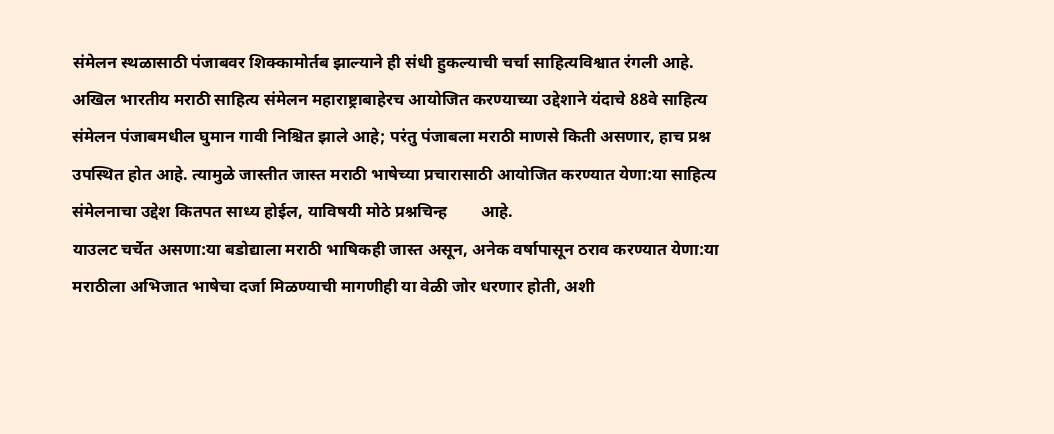संमेलन स्थळासाठी पंजाबवर शिक्कामोर्तब झाल्याने ही संधी हुकल्याची चर्चा साहित्यविश्वात रंगली आहे.
अखिल भारतीय मराठी साहित्य संमेलन महाराष्ट्राबाहेरच आयोजित करण्याच्या उद्देशाने यंदाचे 88वे साहित्य संमेलन पंजाबमधील घुमान गावी निश्चित झाले आहे; परंतु पंजाबला मराठी माणसे किती असणार, हाच प्रश्न उपस्थित होत आहे. त्यामुळे जास्तीत जास्त मराठी भाषेच्या प्रचारासाठी आयोजित करण्यात येणा:या साहित्य संमेलनाचा उद्देश कितपत साध्य होईल, याविषयी मोठे प्रश्नचिन्ह        आहे.
याउलट चर्चेत असणा:या बडोद्याला मराठी भाषिकही जास्त असून, अनेक वर्षापासून ठराव करण्यात येणा:या मराठीला अभिजात भाषेचा दर्जा मिळण्याची मागणीही या वेळी जोर धरणार होती, अशी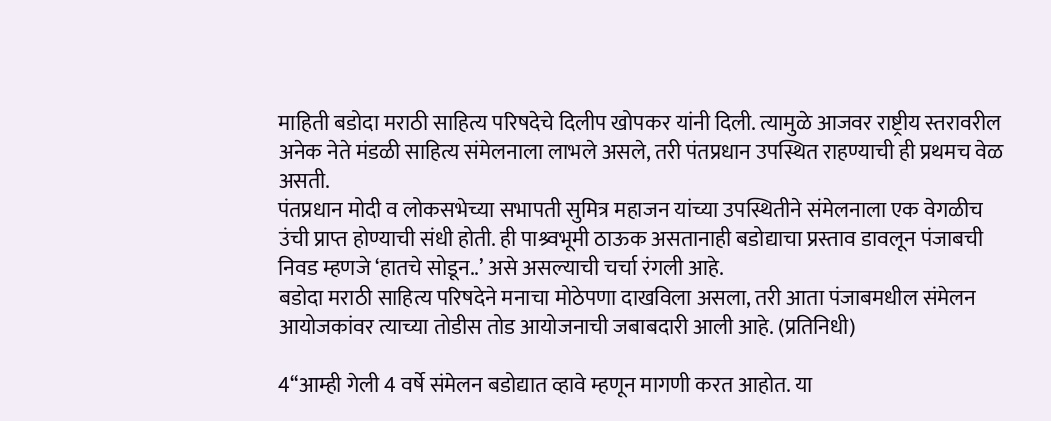माहिती बडोदा मराठी साहित्य परिषदेचे दिलीप खोपकर यांनी दिली. त्यामुळे आजवर राष्ट्रीय स्तरावरील अनेक नेते मंडळी साहित्य संमेलनाला लाभले असले, तरी पंतप्रधान उपस्थित राहण्याची ही प्रथमच वेळ असती.
पंतप्रधान मोदी व लोकसभेच्या सभापती सुमित्र महाजन यांच्या उपस्थितीने संमेलनाला एक वेगळीच उंची प्राप्त होण्याची संधी होती. ही पाश्र्वभूमी ठाऊक असतानाही बडोद्याचा प्रस्ताव डावलून पंजाबची निवड म्हणजे ‘हातचे सोडून..’ असे असल्याची चर्चा रंगली आहे.
बडोदा मराठी साहित्य परिषदेने मनाचा मोठेपणा दाखविला असला, तरी आता पंजाबमधील संमेलन आयोजकांवर त्याच्या तोडीस तोड आयोजनाची जबाबदारी आली आहे. (प्रतिनिधी)

4‘‘आम्ही गेली 4 वर्षे संमेलन बडोद्यात व्हावे म्हणून मागणी करत आहोत. या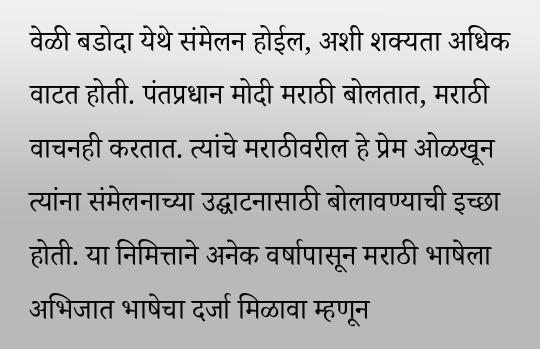वेळी बडोदा येथे संमेलन होईल, अशी शक्यता अधिक वाटत होती. पंतप्रधान मोदी मराठी बोलतात, मराठी वाचनही करतात. त्यांचे मराठीवरील हे प्रेम ओळखून त्यांना संमेलनाच्या उद्घाटनासाठी बोलावण्याची इच्छा होती. या निमित्ताने अनेक वर्षापासून मराठी भाषेला अभिजात भाषेचा दर्जा मिळावा म्हणून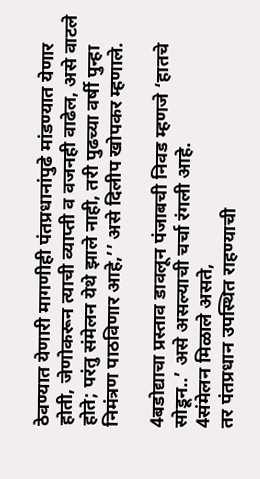ठेवण्यात येणारी मागणीही पंतप्रधानांपुढे मांडण्यात येणार होती, जेणोकरून त्याची व्याप्ती व वजनही वाढेल, असे वाटले होते; परंतु संमेलन येथे झाले नाही, तरी पुढच्या वर्षी पुन्हा निमंत्रण पाठविणार आहे,’’ असे दिलीप खोपकर म्हणाले.

4बडोद्याचा प्रस्ताव डावलून पंजाबची निवड म्हणजे ‘हातचे सोडून..’ असे असल्याची चर्चा रंगली आहे.
4संमेलन मिळाले असते,
तर पंतप्रधान उपस्थित राहण्याची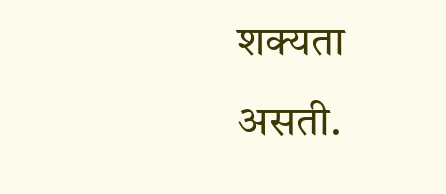शक्यता असती.